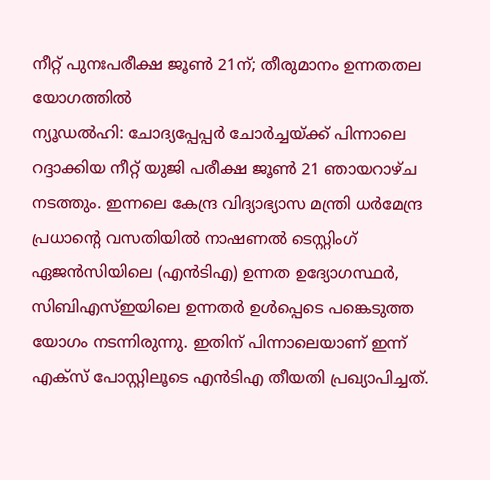നീറ്റ് പുനഃപരീക്ഷ ജൂൺ 21ന്; തീരുമാനം ഉന്നതതല യോഗത്തിൽ
ന്യൂഡൽഹി: ചോദ്യപ്പേപ്പർ ചോർച്ചയ്ക്ക് പിന്നാലെ റദ്ദാക്കിയ നീറ്റ് യുജി പരീക്ഷ ജൂൺ 21 ഞായറാഴ്ച നടത്തും. ഇന്നലെ കേന്ദ്ര വിദ്യാഭ്യാസ മന്ത്രി ധർമേന്ദ്ര പ്രധാന്റെ വസതിയിൽ നാഷണൽ ടെസ്റ്റിംഗ് ഏജൻസിയിലെ (എൻടിഎ) ഉന്നത ഉദ്യോഗസ്ഥർ, സിബിഎസ്ഇയിലെ ഉന്നതർ ഉൾപ്പെടെ പങ്കെടുത്ത യോഗം നടന്നിരുന്നു. ഇതിന് പിന്നാലെയാണ് ഇന്ന് എക്സ് പോസ്റ്റിലൂടെ എൻടിഎ തീയതി പ്രഖ്യാപിച്ചത്.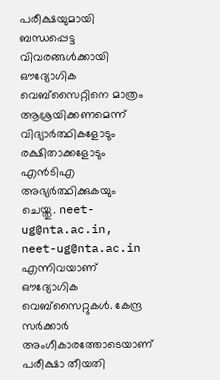പരീക്ഷയുമായി ബന്ധപ്പെട്ട വിവരങ്ങൾക്കായി ഔദ്യോഗിക വെബ്സൈറ്റിനെ മാത്രം ആശ്രയിക്കണമെന്ന് വിദ്യാർത്ഥികളോടും രക്ഷിതാക്കളോടും എൻടിഎ അഭ്യർത്ഥിക്കുകയും ചെയ്തു. neet-ug@nta.ac.in, neet-ug@nta.ac.in എന്നിവയാണ് ഔദ്യോഗിക വെബ്സൈറ്റുകൾ. കേന്ദ്ര സർക്കാർ അംഗീകാരത്തോടെയാണ് പരീക്ഷാ തീയതി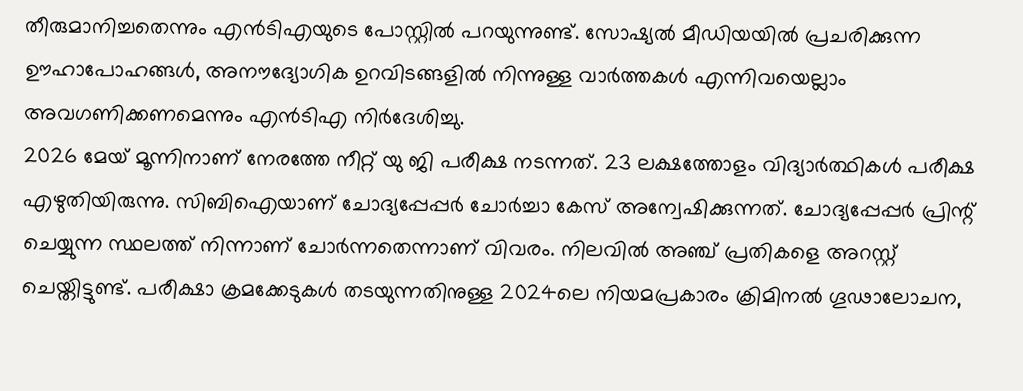തീരുമാനിച്ചതെന്നും എൻടിഎയുടെ പോസ്റ്റിൽ പറയുന്നുണ്ട്. സോഷ്യൽ മീഡിയയിൽ പ്രചരിക്കുന്ന ഊഹാപോഹങ്ങൾ, അനൗദ്യോഗിക ഉറവിടങ്ങളിൽ നിന്നുള്ള വാർത്തകൾ എന്നിവയെല്ലാം അവഗണിക്കണമെന്നും എൻടിഎ നിർദേശിച്ചു.
2026 മേയ് മൂന്നിനാണ് നേരത്തേ നീറ്റ് യു ജി പരീക്ഷ നടന്നത്. 23 ലക്ഷത്തോളം വിദ്യാർത്ഥികൾ പരീക്ഷ എഴുതിയിരുന്നു. സിബിഐയാണ് ചോദ്യപ്പേപ്പർ ചോർച്ചാ കേസ് അന്വേഷിക്കുന്നത്. ചോദ്യപ്പേപ്പർ പ്രിന്റ് ചെയ്യുന്ന സ്ഥലത്ത് നിന്നാണ് ചോർന്നതെന്നാണ് വിവരം. നിലവിൽ അഞ്ച് പ്രതികളെ അറസ്റ്റ് ചെയ്തിട്ടുണ്ട്. പരീക്ഷാ ക്രമക്കേടുകൾ തടയുന്നതിനുള്ള 2024ലെ നിയമപ്രകാരം ക്രിമിനൽ ഗൂഢാലോചന,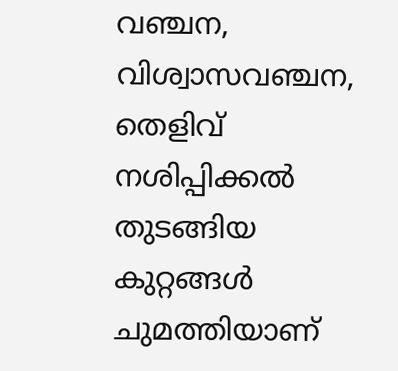വഞ്ചന, വിശ്വാസവഞ്ചന, തെളിവ് നശിപ്പിക്കൽ തുടങ്ങിയ കുറ്റങ്ങൾ ചുമത്തിയാണ്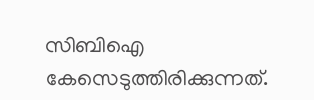സിബിഐ കേസെടുത്തിരിക്കുന്നത്.